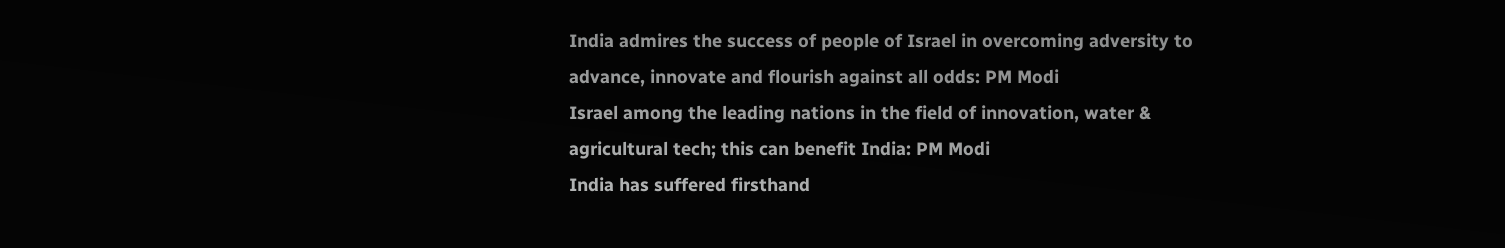India admires the success of people of Israel in overcoming adversity to advance, innovate and flourish against all odds: PM Modi
Israel among the leading nations in the field of innovation, water & agricultural tech; this can benefit India: PM Modi
India has suffered firsthand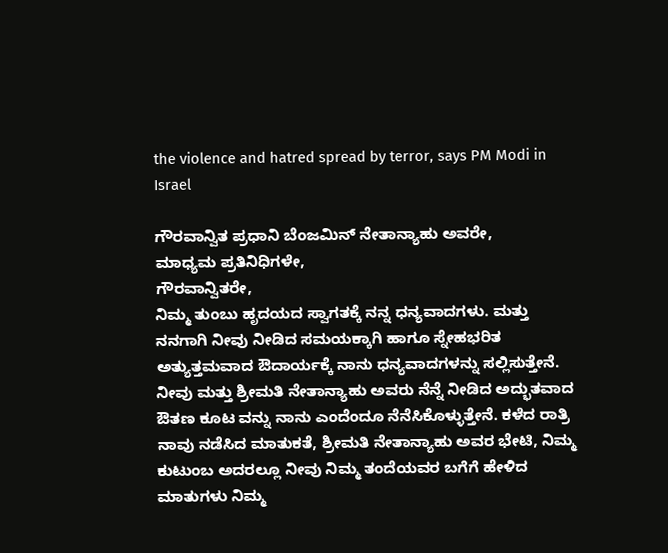the violence and hatred spread by terror, says PM Modi in Israel

ಗೌರವಾನ್ವಿತ ಪ್ರಧಾನಿ ಬೆಂಜಮಿನ್ ನೇತಾನ್ಯಾಹು ಅವರೇ,
ಮಾಧ್ಯಮ ಪ್ರತಿನಿಧಿಗಳೇ,
ಗೌರವಾನ್ವಿತರೇ,
ನಿಮ್ಮ ತುಂಬು ಹೃದಯದ ಸ್ವಾಗತಕ್ಕೆ ನನ್ನ ಧನ್ಯವಾದಗಳು. ಮತ್ತು ನನಗಾಗಿ ನೀವು ನೀಡಿದ ಸಮಯಕ್ಕಾಗಿ ಹಾಗೂ ಸ್ನೇಹಭರಿತ ಅತ್ಯುತ್ತಮವಾದ ಔದಾರ್ಯಕ್ಕೆ ನಾನು ಧನ್ಯವಾದಗಳನ್ನು ಸಲ್ಲಿಸುತ್ತೇನೆ. ನೀವು ಮತ್ತು ಶ್ರೀಮತಿ ನೇತಾನ್ಯಾಹು ಅವರು ನೆನ್ನೆ ನೀಡಿದ ಅದ್ಭುತವಾದ ಔತಣ ಕೂಟ ವನ್ನು ನಾನು ಎಂದೆಂದೂ ನೆನೆಸಿಕೊಳ್ಳುತ್ತೇನೆ. ಕಳೆದ ರಾತ್ರಿ ನಾವು ನಡೆಸಿದ ಮಾತುಕತೆ, ಶ್ರೀಮತಿ ನೇತಾನ್ಯಾಹು ಅವರ ಭೇಟಿ, ನಿಮ್ಮ ಕುಟುಂಬ ಅದರಲ್ಲೂ ನೀವು ನಿಮ್ಮ ತಂದೆಯವರ ಬಗೆಗೆ ಹೇಳಿದ ಮಾತುಗಳು ನಿಮ್ಮ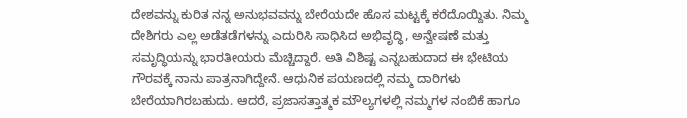ದೇಶವನ್ನು ಕುರಿತ ನನ್ನ ಅನುಭವವನ್ನು ಬೇರೆಯದೇ ಹೊಸ ಮಟ್ಟಕ್ಕೆ ಕರೆದೊಯ್ದಿತು. ನಿಮ್ಮ ದೇಶಿಗರು ಎಲ್ಲ ಅಡೆತಡೆಗಳನ್ನು ಎದುರಿಸಿ ಸಾಧಿಸಿದ ಅಭಿವೃದ್ಧಿ, ಅನ್ವೇಷಣೆ ಮತ್ತು ಸಮೃದ್ಧಿಯನ್ನು ಭಾರತೀಯರು ಮೆಚ್ಚಿದ್ದಾರೆ. ಅತಿ ವಿಶಿಷ್ಟ ಎನ್ನಬಹುದಾದ ಈ ಭೇಟಿಯ ಗೌರವಕ್ಕೆ ನಾನು ಪಾತ್ರನಾಗಿದ್ದೇನೆ. ಆಧುನಿಕ ಪಯಣದಲ್ಲಿ ನಮ್ಮ ದಾರಿಗಳು ಬೇರೆಯಾಗಿರಬಹುದು. ಆದರೆ, ಪ್ರಜಾಸತ್ತಾತ್ಮಕ ಮೌಲ್ಯಗಳಲ್ಲಿ ನಮ್ಮಗಳ ನಂಬಿಕೆ ಹಾಗೂ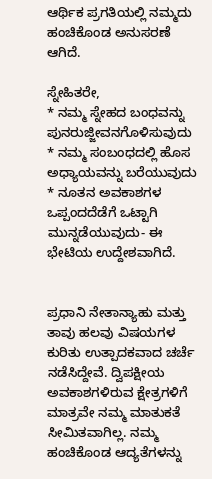ಆರ್ಥಿಕ ಪ್ರಗತಿಯಲ್ಲಿ ನಮ್ಮದು ಹಂಚಿಕೊಂಡ ಅನುಸರಣೆ ಆಗಿದೆ.

ಸ್ನೇಹಿತರೇ,
* ನಮ್ಮ ಸ್ನೇಹದ ಬಂಧವನ್ನು ಪುನರುಜ್ಜೀವನಗೊಳಿಸುವುದು
* ನಮ್ಮ ಸಂಬಂಧದಲ್ಲಿ ಹೊಸ ಅಧ್ಯಾಯವನ್ನು ಬರೆಯುವುದು
* ನೂತನ ಅವಕಾಶಗಳ ಒಪ್ಪಂದದೆಡೆಗೆ ಒಟ್ಟಾಗಿ ಮುನ್ನಡೆಯುವುದು- ಈ ಭೇಟಿಯ ಉದ್ದೇಶವಾಗಿದೆ.


ಪ್ರಧಾನಿ ನೇತಾನ್ಯಾಹು ಮತ್ತು ತಾವು ಹಲವು ವಿಷಯಗಳ ಕುರಿತು ಉತ್ಪಾದಕವಾದ ಚರ್ಚೆ ನಡೆಸಿದ್ದೇವೆ. ದ್ವಿಪಕ್ಷೀಯ ಅವಕಾಶಗಳಿರುವ ಕ್ಷೇತ್ರಗಳಿಗೆ ಮಾತ್ರವೇ ನಮ್ಮ ಮಾತುಕತೆ ಸೀಮಿತವಾಗಿಲ್ಲ. ನಮ್ಮ ಹಂಚಿಕೊಂಡ ಆದ್ಯತೆಗಳನ್ನು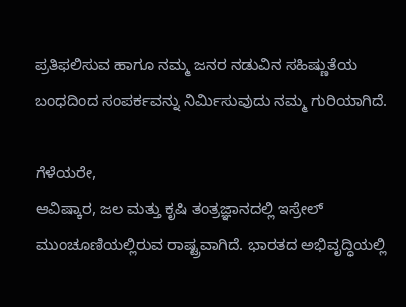ಪ್ರತಿಫಲಿಸುವ ಹಾಗೂ ನಮ್ಮ ಜನರ ನಡುವಿನ ಸಹಿಷ್ಣುತೆಯ ಬಂಧದಿಂದ ಸಂಪರ್ಕವನ್ನು ನಿರ್ಮಿಸುವುದು ನಮ್ಮ ಗುರಿಯಾಗಿದೆ.

ಗೆಳೆಯರೇ,
ಆವಿಷ್ಕಾರ, ಜಲ ಮತ್ತು ಕೃಷಿ ತಂತ್ರಜ್ಞಾನದಲ್ಲಿ ಇಸ್ರೇಲ್ ಮುಂಚೂಣಿಯಲ್ಲಿರುವ ರಾಷ್ಟ್ರವಾಗಿದೆ. ಭಾರತದ ಅಭಿವೃದ್ಧಿಯಲ್ಲಿ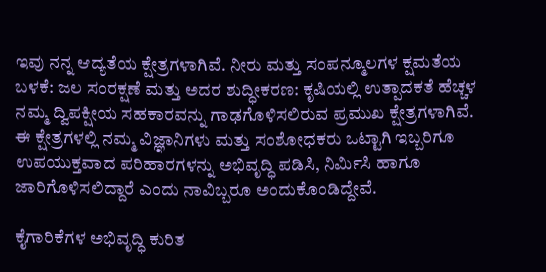ಇವು ನನ್ನ ಆದ್ಯತೆಯ ಕ್ಷೇತ್ರಗಳಾಗಿವೆ. ನೀರು ಮತ್ತು ಸಂಪನ್ಮೂಲಗಳ ಕ್ಷಮತೆಯ ಬಳಕೆ: ಜಲ ಸಂರಕ್ಷಣೆ ಮತ್ತು ಅದರ ಶುದ್ಧೀಕರಣ: ಕೃಷಿಯಲ್ಲಿ ಉತ್ಪಾದಕತೆ ಹೆಚ್ಚಳ ನಮ್ಮ ದ್ವಿಪಕ್ಷೀಯ ಸಹಕಾರವನ್ನು ಗಾಢಗೊಳಿಸಲಿರುವ ಪ್ರಮುಖ ಕ್ಷೇತ್ರಗಳಾಗಿವೆ. ಈ ಕ್ಷೇತ್ರಗಳಲ್ಲಿ ನಮ್ಮ ವಿಜ್ಞಾನಿಗಳು ಮತ್ತು ಸಂಶೋಧಕರು ಒಟ್ಟಾಗಿ ಇಬ್ಬರಿಗೂ ಉಪಯುಕ್ತವಾದ ಪರಿಹಾರಗಳನ್ನು ಅಭಿವೃದ್ಧಿ ಪಡಿಸಿ, ನಿರ್ಮಿಸಿ ಹಾಗೂ ಜಾರಿಗೊಳಿಸಲಿದ್ದಾರೆ ಎಂದು ನಾವಿಬ್ಬರೂ ಅಂದುಕೊಂಡಿದ್ದೇವೆ.

ಕೈಗಾರಿಕೆಗಳ ಅಭಿವೃದ್ಧಿ ಕುರಿತ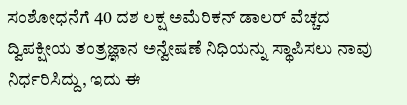ಸಂಶೋಧನೆಗೆ 40 ದಶ ಲಕ್ಷ ಅಮೆರಿಕನ್ ಡಾಲರ್ ವೆಚ್ಚದ ದ್ವಿಪಕ್ಷೀಯ ತಂತ್ರಜ್ಞಾನ ಅನ್ವೇಷಣೆ ನಿಧಿಯನ್ನು ಸ್ಥಾಪಿಸಲು ನಾವು ನಿರ್ಧರಿಸಿದ್ದು, ಇದು ಈ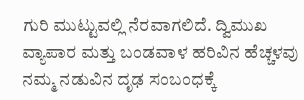ಗುರಿ ಮುಟ್ಟುವಲ್ಲಿ ನೆರವಾಗಲಿದೆ. ದ್ವಿಮುಖ ವ್ಯಾಪಾರ ಮತ್ತು ಬಂಡವಾಳ ಹರಿವಿನ ಹೆಚ್ಚಳವು ನಮ್ಮ ನಡುವಿನ ದೃಢ ಸಂಬಂಧಕ್ಕೆ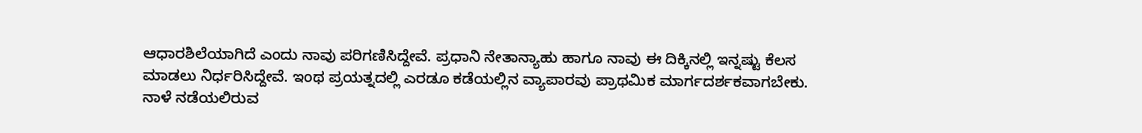ಆಧಾರಶಿಲೆಯಾಗಿದೆ ಎಂದು ನಾವು ಪರಿಗಣಿಸಿದ್ದೇವೆ. ಪ್ರಧಾನಿ ನೇತಾನ್ಯಾಹು ಹಾಗೂ ನಾವು ಈ ದಿಕ್ಕಿನಲ್ಲಿ ಇನ್ನಷ್ಟು ಕೆಲಸ ಮಾಡಲು ನಿರ್ಧರಿಸಿದ್ದೇವೆ. ಇಂಥ ಪ್ರಯತ್ನದಲ್ಲಿ ಎರಡೂ ಕಡೆಯಲ್ಲಿನ ವ್ಯಾಪಾರವು ಪ್ರಾಥಮಿಕ ಮಾರ್ಗದರ್ಶಕವಾಗಬೇಕು. ನಾಳೆ ನಡೆಯಲಿರುವ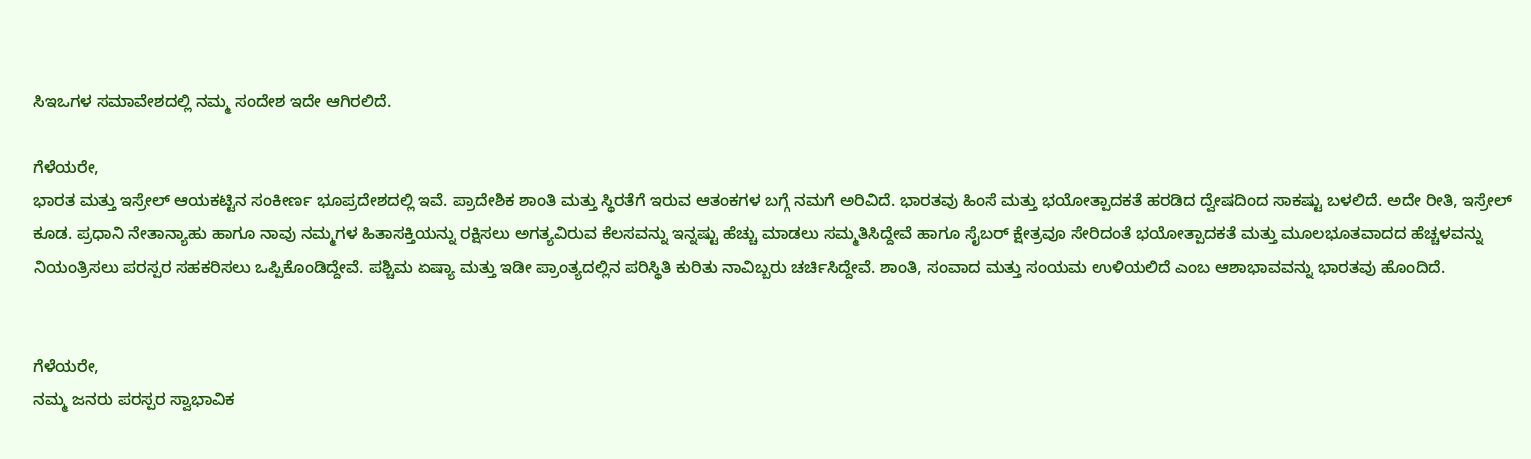ಸಿಇಒಗಳ ಸಮಾವೇಶದಲ್ಲಿ ನಮ್ಮ ಸಂದೇಶ ಇದೇ ಆಗಿರಲಿದೆ.

ಗೆಳೆಯರೇ,
ಭಾರತ ಮತ್ತು ಇಸ್ರೇಲ್ ಆಯಕಟ್ಟಿನ ಸಂಕೀರ್ಣ ಭೂಪ್ರದೇಶದಲ್ಲಿ ಇವೆ. ಪ್ರಾದೇಶಿಕ ಶಾಂತಿ ಮತ್ತು ಸ್ಥಿರತೆಗೆ ಇರುವ ಆತಂಕಗಳ ಬಗ್ಗೆ ನಮಗೆ ಅರಿವಿದೆ. ಭಾರತವು ಹಿಂಸೆ ಮತ್ತು ಭಯೋತ್ಪಾದಕತೆ ಹರಡಿದ ದ್ವೇಷದಿಂದ ಸಾಕಷ್ಟು ಬಳಲಿದೆ. ಅದೇ ರೀತಿ, ಇಸ್ರೇಲ್ ಕೂಡ. ಪ್ರಧಾನಿ ನೇತಾನ್ಯಾಹು ಹಾಗೂ ನಾವು ನಮ್ಮಗಳ ಹಿತಾಸಕ್ತಿಯನ್ನು ರಕ್ಷಿಸಲು ಅಗತ್ಯವಿರುವ ಕೆಲಸವನ್ನು ಇನ್ನಷ್ಟು ಹೆಚ್ಚು ಮಾಡಲು ಸಮ್ಮತಿಸಿದ್ದೇವೆ ಹಾಗೂ ಸೈಬರ್ ಕ್ಷೇತ್ರವೂ ಸೇರಿದಂತೆ ಭಯೋತ್ಪಾದಕತೆ ಮತ್ತು ಮೂಲಭೂತವಾದದ ಹೆಚ್ಚಳವನ್ನು ನಿಯಂತ್ರಿಸಲು ಪರಸ್ಪರ ಸಹಕರಿಸಲು ಒಪ್ಪಿಕೊಂಡಿದ್ದೇವೆ. ಪಶ್ಚಿಮ ಏಷ್ಯಾ ಮತ್ತು ಇಡೀ ಪ್ರಾಂತ್ಯದಲ್ಲಿನ ಪರಿಸ್ಥಿತಿ ಕುರಿತು ನಾವಿಬ್ಬರು ಚರ್ಚಿಸಿದ್ದೇವೆ. ಶಾಂತಿ, ಸಂವಾದ ಮತ್ತು ಸಂಯಮ ಉಳಿಯಲಿದೆ ಎಂಬ ಆಶಾಭಾವವನ್ನು ಭಾರತವು ಹೊಂದಿದೆ.


ಗೆಳೆಯರೇ,
ನಮ್ಮ ಜನರು ಪರಸ್ಪರ ಸ್ವಾಭಾವಿಕ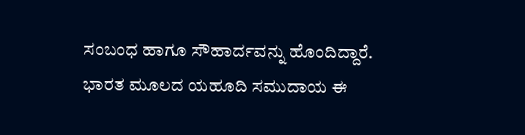ಸಂಬಂಧ ಹಾಗೂ ಸೌಹಾರ್ದವನ್ನು ಹೊಂದಿದ್ದಾರೆ. ಭಾರತ ಮೂಲದ ಯಹೂದಿ ಸಮುದಾಯ ಈ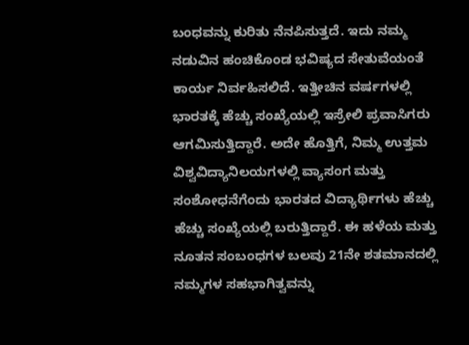ಬಂಧವನ್ನು ಕುರಿತು ನೆನಪಿಸುತ್ತದೆ. ಇದು ನಮ್ಮ ನಡುವಿನ ಹಂಚಿಕೊಂಡ ಭವಿಷ್ಯದ ಸೇತುವೆಯಂತೆ ಕಾರ್ಯ ನಿರ್ವಹಿಸಲಿದೆ. ಇತ್ತೀಚಿನ ವರ್ಷಗಳಲ್ಲಿ ಭಾರತಕ್ಕೆ ಹೆಚ್ಚು ಸಂಖ್ಯೆಯಲ್ಲಿ ಇಸ್ರೇಲಿ ಪ್ರವಾಸಿಗರು ಆಗಮಿಸುತ್ತಿದ್ದಾರೆ. ಅದೇ ಹೊತ್ತಿಗೆ, ನಿಮ್ಮ ಉತ್ತಮ ವಿಶ್ವವಿದ್ಯಾನಿಲಯಗಳಲ್ಲಿ ವ್ಯಾಸಂಗ ಮತ್ತು ಸಂಶೋಧನೆಗೆಂದು ಭಾರತದ ವಿದ್ಯಾರ್ಥಿಗಳು ಹೆಚ್ಚು ಹೆಚ್ಚು ಸಂಖ್ಯೆಯಲ್ಲಿ ಬರುತ್ತಿದ್ದಾರೆ. ಈ ಹಳೆಯ ಮತ್ತು ನೂತನ ಸಂಬಂಧಗಳ ಬಲವು 21ನೇ ಶತಮಾನದಲ್ಲಿ ನಮ್ಮಗಳ ಸಹಭಾಗಿತ್ವವನ್ನು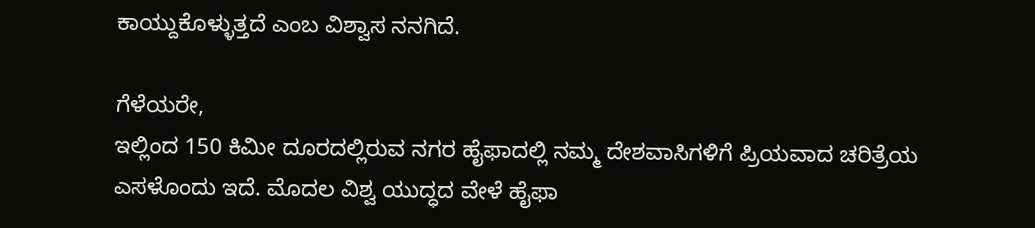ಕಾಯ್ದುಕೊಳ್ಳುತ್ತದೆ ಎಂಬ ವಿಶ್ವಾಸ ನನಗಿದೆ.

ಗೆಳೆಯರೇ,
ಇಲ್ಲಿಂದ 150 ಕಿಮೀ ದೂರದಲ್ಲಿರುವ ನಗರ ಹೈಫಾದಲ್ಲಿ ನಮ್ಮ ದೇಶವಾಸಿಗಳಿಗೆ ಪ್ರಿಯವಾದ ಚರಿತ್ರೆಯ ಎಸಳೊಂದು ಇದೆ. ಮೊದಲ ವಿಶ್ವ ಯುದ್ಧದ ವೇಳೆ ಹೈಫಾ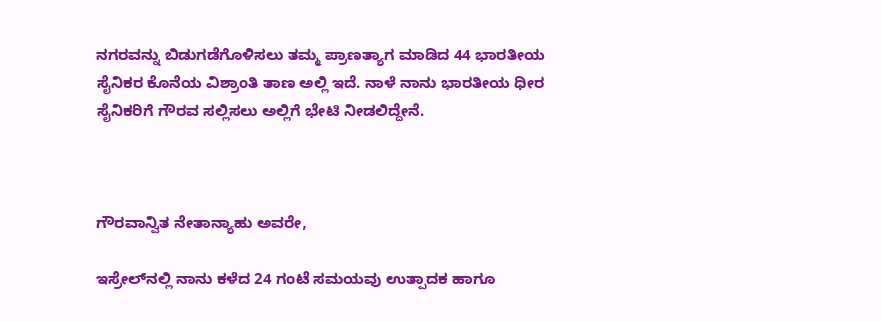ನಗರವನ್ನು ಬಿಡುಗಡೆಗೊಳಿಸಲು ತಮ್ಮ ಪ್ರಾಣತ್ಯಾಗ ಮಾಡಿದ 44 ಭಾರತೀಯ ಸೈನಿಕರ ಕೊನೆಯ ವಿಶ್ರಾಂತಿ ತಾಣ ಅಲ್ಲಿ ಇದೆ. ನಾಳೆ ನಾನು ಭಾರತೀಯ ಧೀರ ಸೈನಿಕರಿಗೆ ಗೌರವ ಸಲ್ಲಿಸಲು ಅಲ್ಲಿಗೆ ಭೇಟಿ ನೀಡಲಿದ್ದೇನೆ.



ಗೌರವಾನ್ವಿತ ನೇತಾನ್ಯಾಹು ಅವರೇ,

ಇಸ್ರೇಲ್‍ನಲ್ಲಿ ನಾನು ಕಳೆದ 24 ಗಂಟೆ ಸಮಯವು ಉತ್ಪಾದಕ ಹಾಗೂ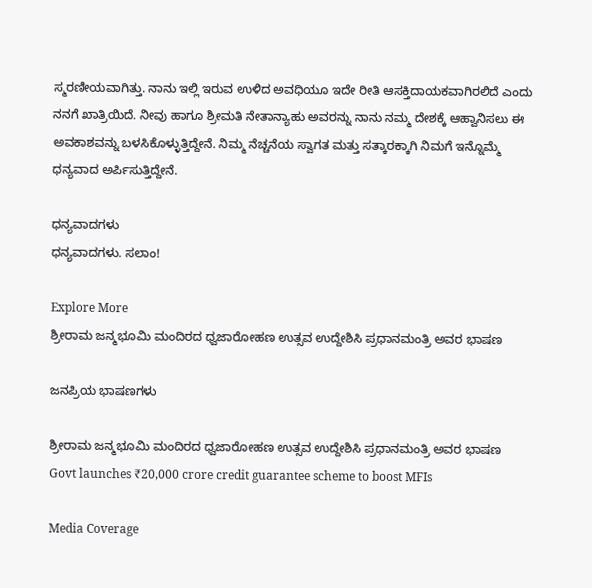ಸ್ಮರಣೀಯವಾಗಿತ್ತು. ನಾನು ಇಲ್ಲಿ ಇರುವ ಉಳಿದ ಅವಧಿಯೂ ಇದೇ ರೀತಿ ಆಸಕ್ತಿದಾಯಕವಾಗಿರಲಿದೆ ಎಂದು ನನಗೆ ಖಾತ್ರಿಯಿದೆ. ನೀವು ಹಾಗೂ ಶ್ರೀಮತಿ ನೇತಾನ್ಯಾಹು ಅವರನ್ನು ನಾನು ನಮ್ಮ ದೇಶಕ್ಕೆ ಆಹ್ವಾನಿಸಲು ಈ ಅವಕಾಶವನ್ನು ಬಳಸಿಕೊಳ್ಳುತ್ತಿದ್ದೇನೆ. ನಿಮ್ಮ ನೆಚ್ಚನೆಯ ಸ್ವಾಗತ ಮತ್ತು ಸತ್ಕಾರಕ್ಕಾಗಿ ನಿಮಗೆ ಇನ್ನೊಮ್ಮೆ ಧನ್ಯವಾದ ಅರ್ಪಿಸುತ್ತಿದ್ದೇನೆ.

ಧನ್ಯವಾದಗಳು
ಧನ್ಯವಾದಗಳು. ಸಲಾಂ!

Explore More
ಶ್ರೀರಾಮ ಜನ್ಮಭೂಮಿ ಮಂದಿರದ ಧ್ವಜಾರೋಹಣ ಉತ್ಸವ ಉದ್ದೇಶಿಸಿ ಪ್ರಧಾನಮಂತ್ರಿ ಅವರ ಭಾಷಣ

ಜನಪ್ರಿಯ ಭಾಷಣಗಳು

ಶ್ರೀರಾಮ ಜನ್ಮಭೂಮಿ ಮಂದಿರದ ಧ್ವಜಾರೋಹಣ ಉತ್ಸವ ಉದ್ದೇಶಿಸಿ ಪ್ರಧಾನಮಂತ್ರಿ ಅವರ ಭಾಷಣ
Govt launches ₹20,000 crore credit guarantee scheme to boost MFIs

Media Coverage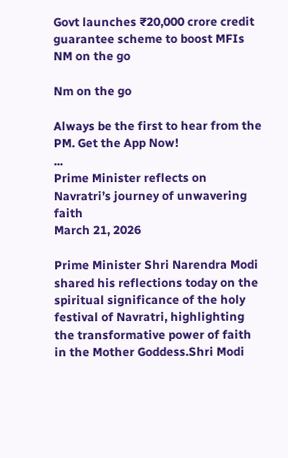Govt launches ₹20,000 crore credit guarantee scheme to boost MFIs
NM on the go

Nm on the go

Always be the first to hear from the PM. Get the App Now!
...
Prime Minister reflects on Navratri’s journey of unwavering faith
March 21, 2026

Prime Minister Shri Narendra Modi shared his reflections today on the spiritual significance of the holy festival of Navratri, highlighting the transformative power of faith in the Mother Goddess.Shri Modi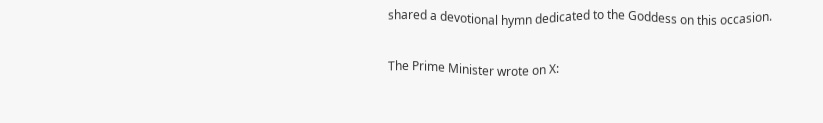shared a devotional hymn dedicated to the Goddess on this occasion.

The Prime Minister wrote on X: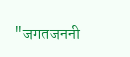"जगतजननी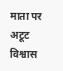माता पर अटूट विश्वास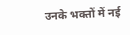उनके भक्तों में नई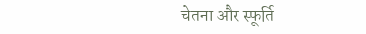चेतना और स्फूर्ति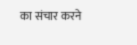का संचार करने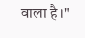वाला है।"